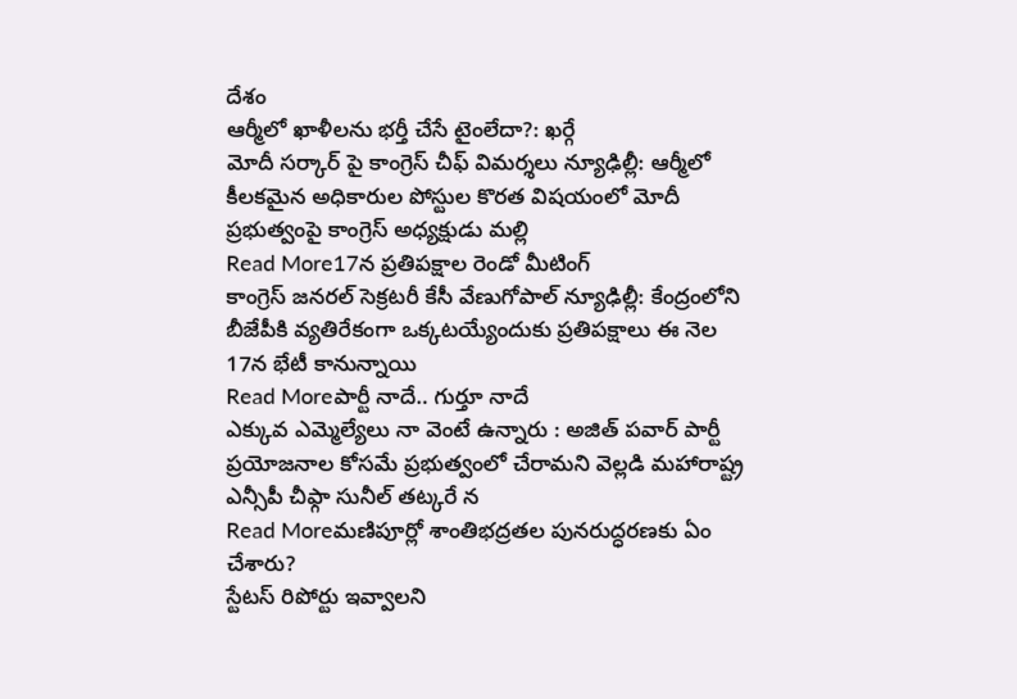దేశం
ఆర్మీలో ఖాళీలను భర్తీ చేసే టైంలేదా?: ఖర్గే
మోదీ సర్కార్ పై కాంగ్రెస్ చీఫ్ విమర్శలు న్యూఢిల్లీ: ఆర్మీలో కీలకమైన అధికారుల పోస్టుల కొరత విషయంలో మోదీ ప్రభుత్వంపై కాంగ్రెస్ అధ్యక్షుడు మల్లి
Read More17న ప్రతిపక్షాల రెండో మీటింగ్
కాంగ్రెస్ జనరల్ సెక్రటరీ కేసీ వేణుగోపాల్ న్యూఢిల్లీ: కేంద్రంలోని బీజేపీకి వ్యతిరేకంగా ఒక్కటయ్యేందుకు ప్రతిపక్షాలు ఈ నెల 17న భేటీ కానున్నాయి
Read Moreపార్టీ నాదే.. గుర్తూ నాదే
ఎక్కువ ఎమ్మెల్యేలు నా వెంటే ఉన్నారు : అజిత్ పవార్ పార్టీ ప్రయోజనాల కోసమే ప్రభుత్వంలో చేరామని వెల్లడి మహారాష్ట్ర ఎన్సీపీ చీఫ్గా సునీల్ తట్కరే న
Read Moreమణిపూర్లో శాంతిభద్రతల పునరుద్ధరణకు ఏం చేశారు?
స్టేటస్ రిపోర్టు ఇవ్వాలని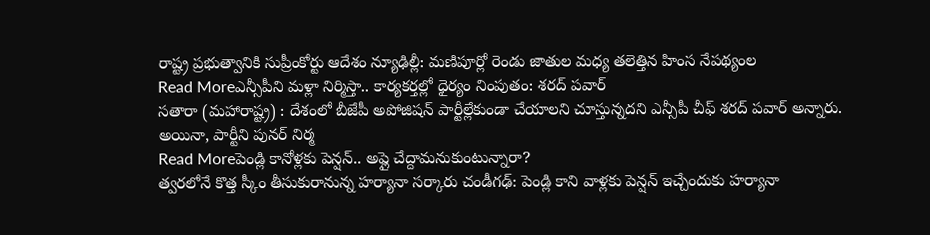రాష్ట్ర ప్రభుత్వానికి సుప్రీంకోర్టు ఆదేశం న్యూఢిల్లీ: మణిపూర్లో రెండు జాతుల మధ్య తలెత్తిన హింస నేపథ్యంల
Read Moreఎన్సీపీని మళ్లా నిర్మిస్తా.. కార్యకర్తల్లో ధైర్యం నింపుతం: శరద్ పవార్
సతారా (మహారాష్ట్ర) : దేశంలో బీజేపీ అపోజిషన్ పార్టీల్లేకుండా చేయాలని చూస్తున్నదని ఎన్సీపీ చీఫ్ శరద్ పవార్ అన్నారు. అయినా, పార్టీని పునర్ నిర్మ
Read Moreపెండ్లి కానోళ్లకు పెన్షన్.. అప్లై చేద్దామనుకుంటున్నారా?
త్వరలోనే కొత్త స్కీం తీసుకురానున్న హర్యానా సర్కారు చండీగఢ్: పెండ్లి కాని వాళ్లకు పెన్షన్ ఇచ్చేందుకు హర్యానా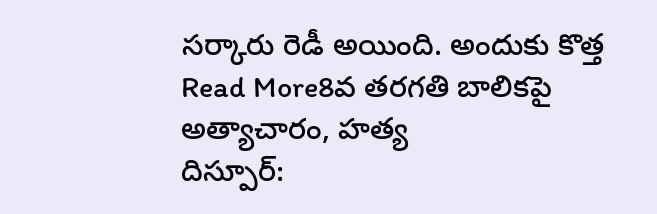సర్కారు రెడీ అయింది. అందుకు కొత్త
Read More8వ తరగతి బాలికపై అత్యాచారం, హత్య
దిస్పూర్: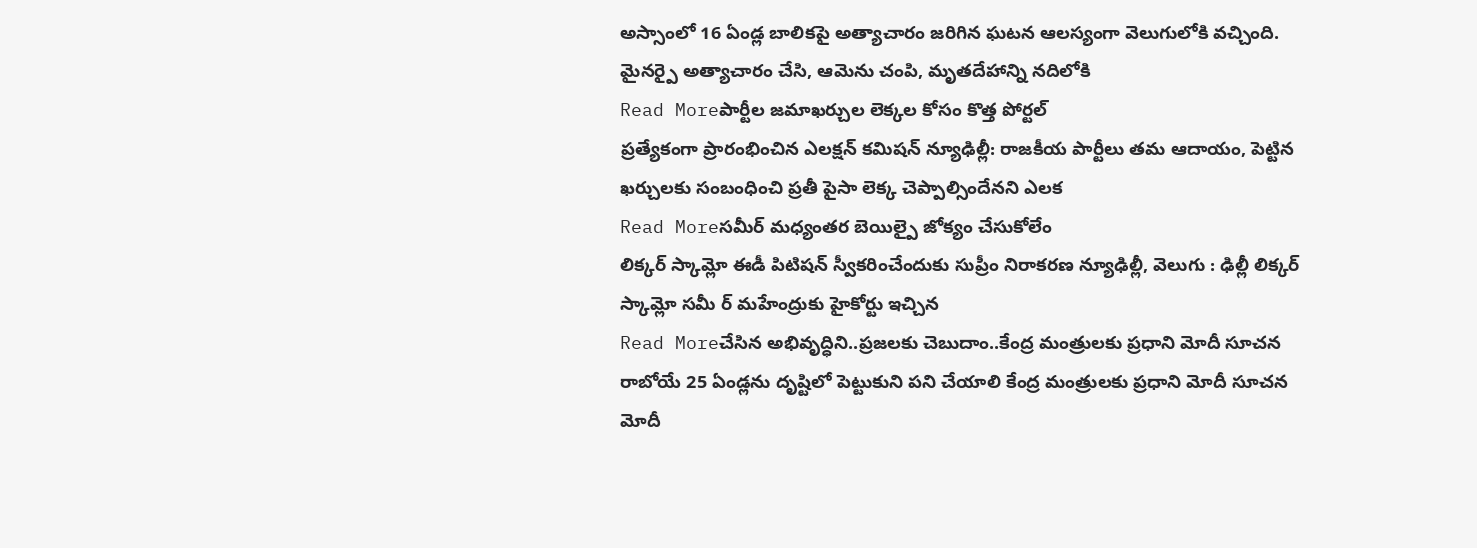అస్సాంలో 16 ఏండ్ల బాలికపై అత్యాచారం జరిగిన ఘటన ఆలస్యంగా వెలుగులోకి వచ్చింది. మైనర్పై అత్యాచారం చేసి, ఆమెను చంపి, మృతదేహాన్ని నదిలోకి
Read Moreపార్టీల జమాఖర్చుల లెక్కల కోసం కొత్త పోర్టల్
ప్రత్యేకంగా ప్రారంభించిన ఎలక్షన్ కమిషన్ న్యూఢిల్లీ: రాజకీయ పార్టీలు తమ ఆదాయం, పెట్టిన ఖర్చులకు సంబంధించి ప్రతీ పైసా లెక్క చెప్పాల్సిందేనని ఎలక
Read Moreసమీర్ మధ్యంతర బెయిల్పై జోక్యం చేసుకోలేం
లిక్కర్ స్కామ్లో ఈడీ పిటిషన్ స్వీకరించేందుకు సుప్రీం నిరాకరణ న్యూఢిల్లీ, వెలుగు : ఢిల్లీ లిక్కర్ స్కామ్లో సమీ ర్ మహేంద్రుకు హైకోర్టు ఇచ్చిన
Read Moreచేసిన అభివృద్ధిని..ప్రజలకు చెబుదాం..కేంద్ర మంత్రులకు ప్రధాని మోదీ సూచన
రాబోయే 25 ఏండ్లను దృష్టిలో పెట్టుకుని పని చేయాలి కేంద్ర మంత్రులకు ప్రధాని మోదీ సూచన మోదీ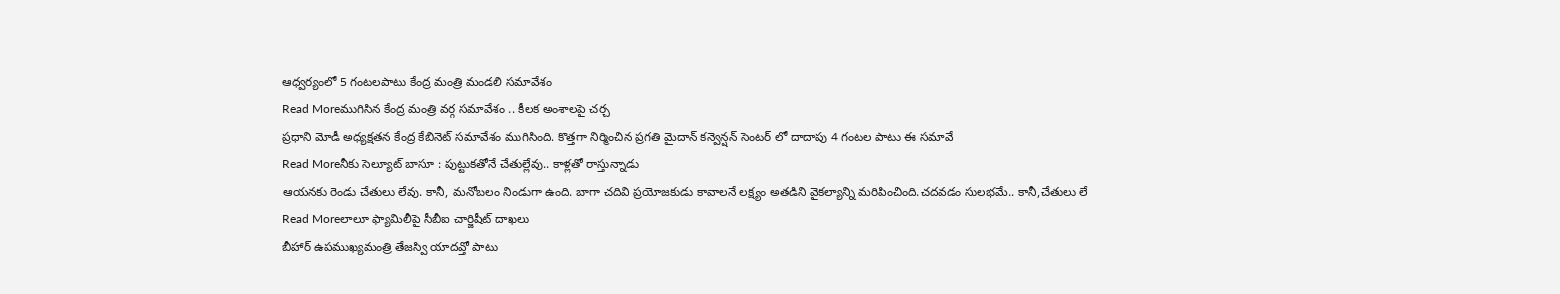ఆధ్వర్యంలో 5 గంటలపాటు కేంద్ర మంత్రి మండలి సమావేశం
Read Moreముగిసిన కేంద్ర మంత్రి వర్గ సమావేశం .. కీలక అంశాలపై చర్చ
ప్రధాని మోడీ అధ్యక్షతన కేంద్ర కేబినెట్ సమావేశం ముగిసింది. కొత్తగా నిర్మించిన ప్రగతి మైదాన్ కన్వెన్షన్ సెంటర్ లో దాదాపు 4 గంటల పాటు ఈ సమావే
Read Moreనీకు సెల్యూట్ బాసూ : పుట్టుకతోనే చేతుల్లేవు.. కాళ్లతో రాస్తున్నాడు
ఆయనకు రెండు చేతులు లేవు. కానీ, మనోబలం నిండుగా ఉంది. బాగా చదివి ప్రయోజకుడు కావాలనే లక్ష్యం అతడిని వైకల్యాన్ని మరిపించింది.చదవడం సులభమే.. కానీ,చేతులు లే
Read Moreలాలూ ఫ్యామిలీపై సీబీఐ చార్జిషీట్ దాఖలు
బీహార్ ఉపముఖ్యమంత్రి తేజస్వి యాదవ్తో పాటు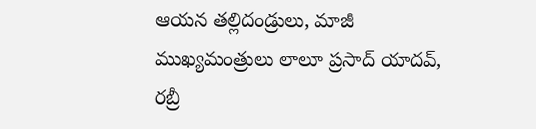ఆయన తల్లిదండ్రులు, మాజీ ముఖ్యమంత్రులు లాలూ ప్రసాద్ యాదవ్, రబ్రీ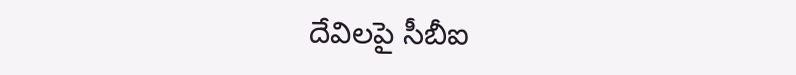దేవిలపై సీబీఐ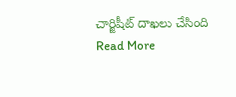చార్జిషీట్ దాఖలు చేసింది
Read More